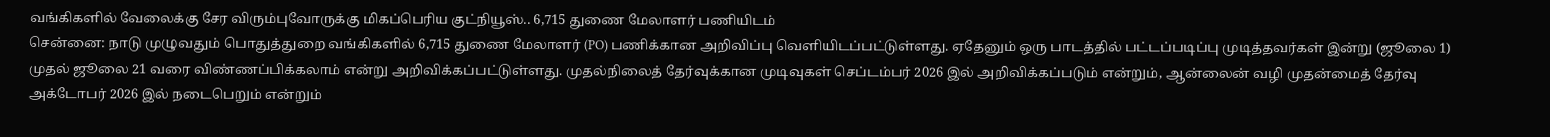வங்கிகளில் வேலைக்கு சேர விரும்புவோருக்கு மிகப்பெரிய குட்நியூஸ்.. 6,715 துணை மேலாளர் பணியிடம்
சென்னை: நாடு முழுவதும் பொதுத்துறை வங்கிகளில் 6,715 துணை மேலாளர் (PO) பணிக்கான அறிவிப்பு வெளியிடப்பட்டுள்ளது. ஏதேனும் ஒரு பாடத்தில் பட்டப்படிப்பு முடித்தவர்கள் இன்று (ஜூலை 1) முதல் ஜூலை 21 வரை விண்ணப்பிக்கலாம் என்று அறிவிக்கப்பட்டுள்ளது. முதல்நிலைத் தேர்வுக்கான முடிவுகள் செப்டம்பர் 2026 இல் அறிவிக்கப்படும் என்றும், ஆன்லைன் வழி முதன்மைத் தேர்வு அக்டோபர் 2026 இல் நடைபெறும் என்றும்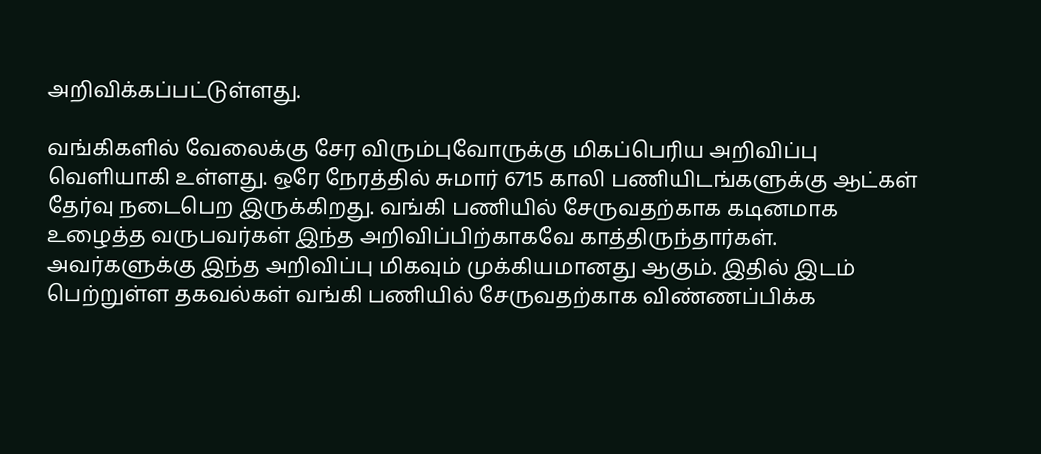அறிவிக்கப்பட்டுள்ளது.

வங்கிகளில் வேலைக்கு சேர விரும்புவோருக்கு மிகப்பெரிய அறிவிப்பு வெளியாகி உள்ளது. ஒரே நேரத்தில் சுமார் 6715 காலி பணியிடங்களுக்கு ஆட்கள் தேர்வு நடைபெற இருக்கிறது. வங்கி பணியில் சேருவதற்காக கடினமாக உழைத்த வருபவர்கள் இந்த அறிவிப்பிற்காகவே காத்திருந்தார்கள். அவர்களுக்கு இந்த அறிவிப்பு மிகவும் முக்கியமானது ஆகும். இதில் இடம் பெற்றுள்ள தகவல்கள் வங்கி பணியில் சேருவதற்காக விண்ணப்பிக்க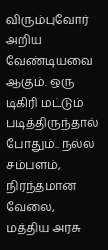விரும்புவோர் அறிய வேண்டியவை ஆகும். ஒரு டிகிரி மட்டும் படித்திருந்தால் போதும்.. நல்ல சம்பளம், நிரந்தமான வேலை, மத்திய அரசு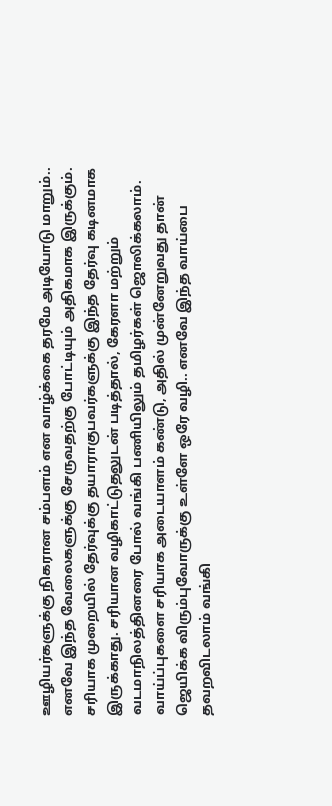ஊழியர்களுக்கு நிகரான சம்பளம் என வாழ்க்கை தரமே அடியோடு மாறும்.. எனவே இந்த வேலைகளுக்கு சேருவதற்கு போட்டியும் அதிகமாக இருக்கும். சரியாக முறையில் தேர்வுக்கு தயாராகுபவர்களுக்கு இந்த தேர்வு கடினமாக இருக்காது. சரியான வழிகாட்டுதலுடன் படித்தால், கேரளா மற்றும் வடமாநிலத்தினரை போல் வங்கி பணியிலும் தமிழர்கள் ஜொலிக்கலாம். வாய்ப்புகளை சரியாக அடையாளம் கண்டு, அதில் முன்னேறுவது தான் ஜெயிக்க விரும்புவோருக்கு உள்ளே ஒரே வழி.. எனவே இந்த வாய்பை தவறவிடலாம் வங்கி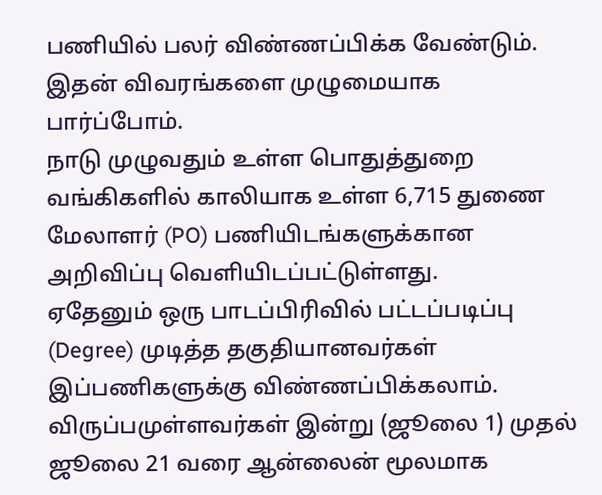பணியில் பலர் விண்ணப்பிக்க வேண்டும். இதன் விவரங்களை முழுமையாக பார்ப்போம்.
நாடு முழுவதும் உள்ள பொதுத்துறை வங்கிகளில் காலியாக உள்ள 6,715 துணை மேலாளர் (PO) பணியிடங்களுக்கான அறிவிப்பு வெளியிடப்பட்டுள்ளது.
ஏதேனும் ஒரு பாடப்பிரிவில் பட்டப்படிப்பு (Degree) முடித்த தகுதியானவர்கள் இப்பணிகளுக்கு விண்ணப்பிக்கலாம்.
விருப்பமுள்ளவர்கள் இன்று (ஜூலை 1) முதல் ஜூலை 21 வரை ஆன்லைன் மூலமாக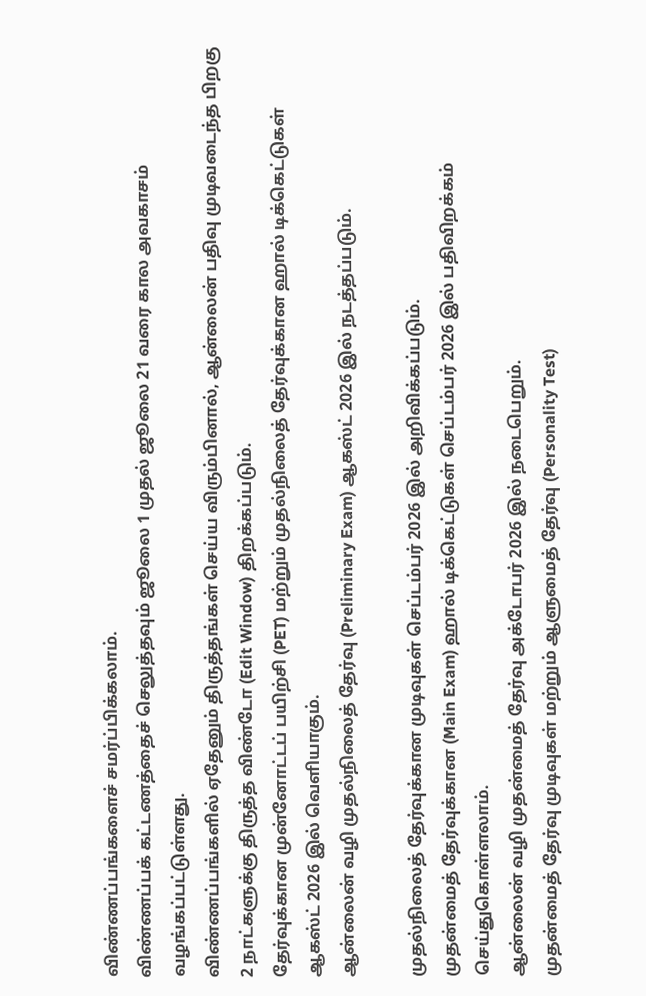விண்ணப்பங்களைச் சமர்ப்பிக்கலாம்.
விண்ணப்பக் கட்டணத்தைச் செலுத்தவும் ஜூலை 1 முதல் ஜூலை 21 வரை கால அவகாசம் வழங்கப்பட்டுள்ளது.
விண்ணப்பங்களில் ஏதேனும் திருத்தங்கள் செய்ய விரும்பினால், ஆன்லைன் பதிவு முடிவடைந்த பிறகு 2 நாட்களுக்கு திருத்த விண்டோ (Edit Window) திறக்கப்படும்.
தேர்வுக்கான முன்னோட்டப் பயிற்சி (PET) மற்றும் முதல்நிலைத் தேர்வுக்கான ஹால் டிக்கெட்டுகள் ஆகஸ்ட் 2026 இல் வெளியாகும்.
ஆன்லைன் வழி முதல்நிலைத் தேர்வு (Preliminary Exam) ஆகஸ்ட் 2026 இல் நடத்தப்படும்.

முதல்நிலைத் தேர்வுக்கான முடிவுகள் செப்டம்பர் 2026 இல் அறிவிக்கப்படும்.
முதன்மைத் தேர்வுக்கான (Main Exam) ஹால் டிக்கெட்டுகள் செப்டம்பர் 2026 இல் பதிவிறக்கம் செய்துகொள்ளலாம்.
ஆன்லைன் வழி முதன்மைத் தேர்வு அக்டோபர் 2026 இல் நடைபெறும்.
முதன்மைத் தேர்வு முடிவுகள் மற்றும் ஆளுமைத் தேர்வு (Personality Test)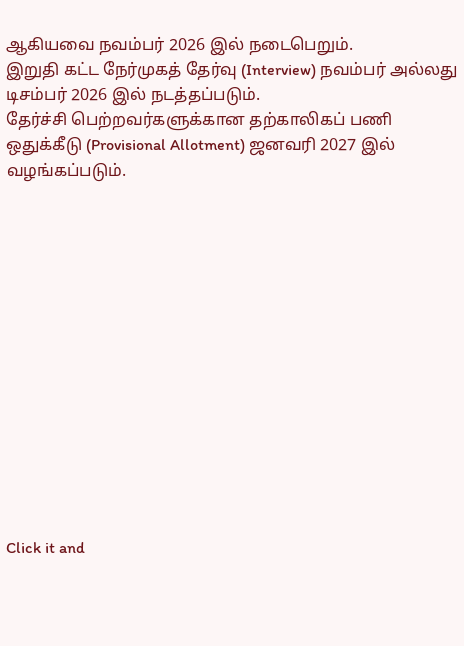ஆகியவை நவம்பர் 2026 இல் நடைபெறும்.
இறுதி கட்ட நேர்முகத் தேர்வு (Interview) நவம்பர் அல்லது டிசம்பர் 2026 இல் நடத்தப்படும்.
தேர்ச்சி பெற்றவர்களுக்கான தற்காலிகப் பணி ஒதுக்கீடு (Provisional Allotment) ஜனவரி 2027 இல் வழங்கப்படும்.














Click it and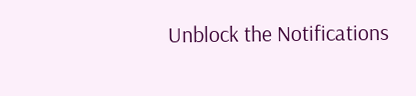Unblock the Notifications